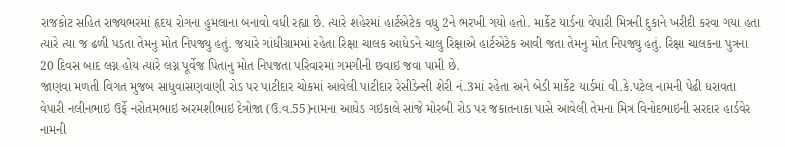રાજકોટ સહિત રાજ્યભરમાં હૃદય રોગના હુમલાના બનાવો વધી રહ્યા છે. ત્યારે શહેરમાં હાર્ટએટેક વધુ 2ને ભરખી ગયો હતો. માર્કેટ યાર્ડના વેપારી મિત્રની દુકાને ખરીદી કરવા ગયા હતા ત્યારે ત્યા જ ઢળી પડતા તેમનુ મોત નિપજ્યુ હતું. જયારે ગાંધીગ્રામમાં રહેતા રિક્ષા ચાલક આધેડને ચાલુ રિક્ષાએ હાર્ટએટેક આવી જતા તેમનુ મોત નિપજ્યુ હતું. રિક્ષા ચાલકના પુત્રના 20 દિવસ બાદ લગ્ન હોય ત્યારે લગ્ન પૂર્વેજ પિતાનુ મોત નિપજતા પરિવારમાં ગમગીની છવાઇ જવા પામી છે.
જાણવા મળતી વિગત મુજબ સાધુવાસણવાણી રોડ પર પાટીદાર ચોકમાં આવેલી પાટીદાર રેસીડેન્સી શેરી નં.3માં રહેતા અને બેડી માર્કેટ યાર્ડમાં વી.કે.પટેલ નામની પેઢી ધરાવતા વેપારી નલીનભાઇ ઉર્ફે નરોતમભાઇ અરમશીભાઇ દેત્રોજા (ઉ.વ.55)નામના આધેડ ગઇકાલે સાંજે મોરબી રોડ પર જકાતનાકા પાસે આવેલી તેમના મિત્ર વિનોદભાઇની સરદાર હાર્ડવેર નામની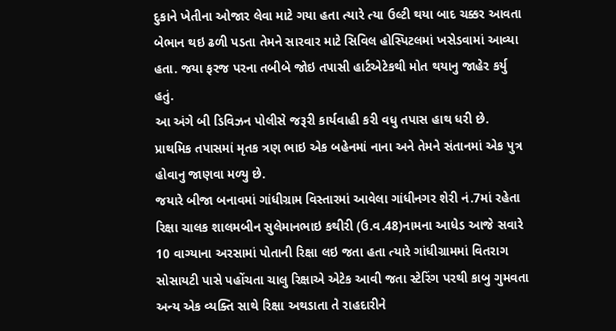દુકાને ખેતીના ઓજાર લેવા માટે ગયા હતા ત્યારે ત્યા ઉલ્ટી થયા બાદ ચક્કર આવતા બેભાન થઇ ઢળી પડતા તેમને સારવાર માટે સિવિલ હોસ્પિટલમાં ખસેડવામાં આવ્યા હતા. જયા ફરજ પરના તબીબે જોઇ તપાસી હાર્ટએટેકથી મોત થયાનુ જાહેર કર્યુ હતું.
આ અંગે બી ડિવિઝન પોલીસે જરૂરી કાર્યવાહી કરી વધુ તપાસ હાથ ધરી છે. પ્રાથમિક તપાસમાં મૃતક ત્રણ ભાઇ એક બહેનમાં નાના અને તેમને સંતાનમાં એક પુત્ર હોવાનુ જાણવા મળ્યુ છે.
જયારે બીજા બનાવમાં ગાંધીગ્રામ વિસ્તારમાં આવેલા ગાંધીનગર શેરી નં.7માં રહેતા રિક્ષા ચાલક શાલમબીન સુલેમાનભાઇ કથીરી (ઉ.વ.48)નામના આધેડ આજે સવારે 10 વાગ્યાના અરસામાં પોતાની રિક્ષા લઇ જતા હતા ત્યારે ગાંધીગ્રામમાં વિતરાગ સોસાયટી પાસે પહોંચતા ચાલુ રિક્ષાએ એટેક આવી જતા સ્ટેરિંગ પરથી કાબુ ગુમવતા અન્ય એક વ્યક્તિ સાથે રિક્ષા અથડાતા તે રાહદારીને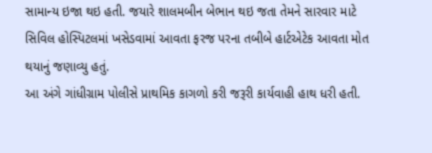સામાન્ય ઇજા થઇ હતી. જયારે શાલમબીન બેભાન થઇ જતા તેમને સારવાર માટે સિવિલ હોસ્પિટલમાં ખસેડવામાં આવતા ફરજ પરના તબીબે હાર્ટએટેક આવતા મોત થયાનું જણાવ્યુ હતું.
આ અંગે ગાંધીગ્રામ પોલીસે પ્રાથમિક કાગળો કરી જરૂરી કાર્યવાહી હાથ ધરી હતી.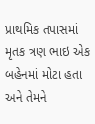પ્રાથમિક તપાસમાં મૃતક ત્રણ ભાઇ એક બહેનમાં મોટા હતા અને તેમને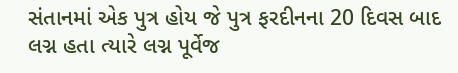સંતાનમાં એક પુત્ર હોય જે પુત્ર ફરદીનના 20 દિવસ બાદ લગ્ન હતા ત્યારે લગ્ન પૂર્વેજ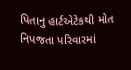પિતાનુ હાર્ટએટેકથી મોત નિપજતા પરિવારમાં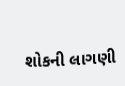શોકની લાગણી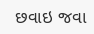છવાઇ જવા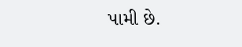પામી છે.